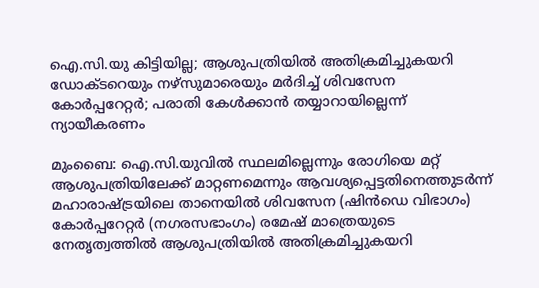ഐ.സി.യു കിട്ടിയില്ല; ആശുപത്രിയിൽ അതിക്രമിച്ചുകയറി ഡോക്ടറെയും നഴ്സുമാരെയും മർദിച്ച് ശിവസേന കോർപ്പറേറ്റർ; പരാതി കേൾക്കാൻ തയ്യാറായില്ലെന്ന് ന്യായീകരണം

മുംബൈ: ഐ.സി.യുവിൽ സ്ഥലമില്ലെന്നും രോഗിയെ മറ്റ് ആശുപത്രിയിലേക്ക് മാറ്റണമെന്നും ആവശ്യപ്പെട്ടതിനെത്തുടർന്ന് മഹാരാഷ്ട്രയിലെ താനെയിൽ ശിവസേന (ഷിൻഡെ വിഭാഗം) കോർപ്പറേറ്റർ (നഗരസഭാംഗം) രമേഷ് മാത്രെയുടെ നേതൃത്വത്തിൽ ആശുപത്രിയിൽ അതിക്രമിച്ചുകയറി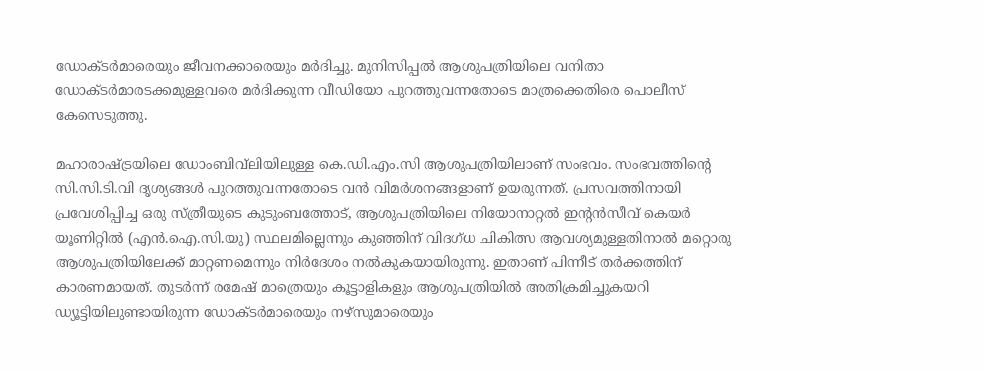ഡോക്ടർമാരെയും ജീവനക്കാരെയും മർദിച്ചു. മുനിസിപ്പൽ ആശുപത്രിയിലെ വനിതാ ഡോക്ടർമാരടക്കമുള്ളവരെ മർദിക്കുന്ന വീഡിയോ പുറത്തുവന്നതോടെ മാത്രക്കെതിരെ പൊലീസ് കേസെടുത്തു.

മഹാരാഷ്ട്രയിലെ ഡോംബിവ്‌ലിയിലുള്ള കെ.ഡി.എം.സി ആശുപത്രിയിലാണ് സംഭവം. സംഭവത്തിന്റെ സി.സി.ടി.വി ദൃശ്യങ്ങൾ പുറത്തുവന്നതോടെ വൻ വിമർശനങ്ങളാണ് ഉയരുന്നത്. പ്രസവത്തിനായി പ്രവേശിപ്പിച്ച ഒരു സ്ത്രീയുടെ കുടുംബത്തോട്, ആശുപത്രിയിലെ നിയോനാറ്റൽ ഇന്റൻസീവ് കെയർ യൂണിറ്റിൽ (എൻ.ഐ.സി.യു) സ്ഥലമില്ലെന്നും കുഞ്ഞിന് വിദഗ്ധ ചികിത്സ ആവശ്യമുള്ളതിനാൽ മറ്റൊരു ആശുപത്രിയിലേക്ക് മാറ്റണമെന്നും നിർദേശം നൽകുകയായിരുന്നു. ഇതാണ് പിന്നീട് തർക്കത്തിന് കാരണമായത്. തുടർന്ന് രമേഷ് മാത്രെയും കൂട്ടാളികളും ആശുപത്രിയിൽ അതിക്രമിച്ചുകയറി ഡ്യൂട്ടിയിലുണ്ടായിരുന്ന ഡോക്ടർമാരെയും നഴ്സുമാരെയും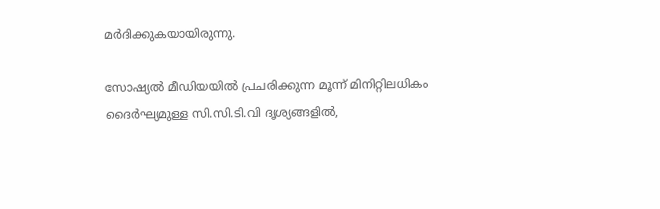മർദിക്കുകയായിരുന്നു.

സോഷ്യൽ മീഡിയയിൽ പ്രചരിക്കുന്ന മൂന്ന് മിനിറ്റിലധികം ദൈർഘ്യമുള്ള സി.സി.ടി.വി ദൃശ്യങ്ങളിൽ,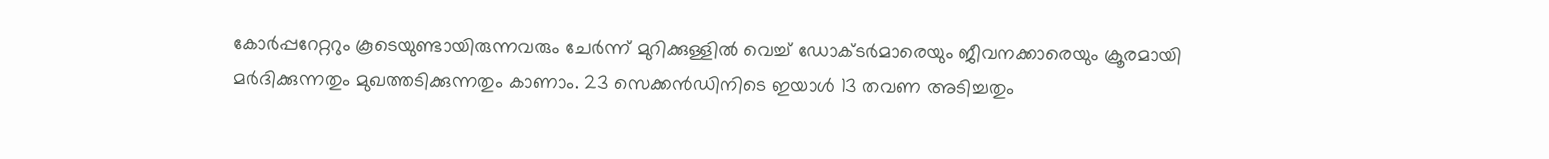കോർപ്പറേറ്ററും കൂടെയുണ്ടായിരുന്നവരും ചേർന്ന് മുറിക്കുള്ളിൽ വെച്ച് ഡോക്ടർമാരെയും ജീവനക്കാരെയും ക്രൂരമായി മർദിക്കുന്നതും മുഖത്തടിക്കുന്നതും കാണാം. 23 സെക്കൻഡിനിടെ ഇയാൾ 13 തവണ അടിച്ചതും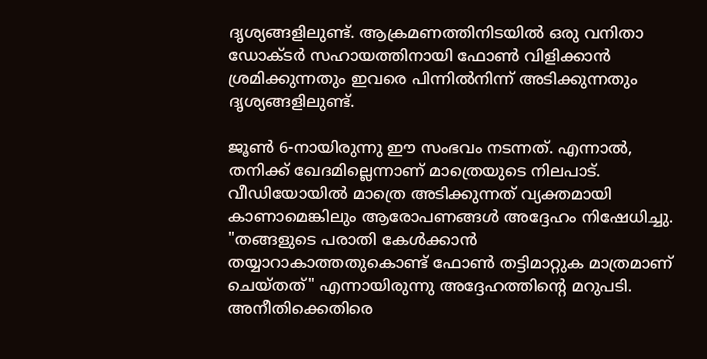ദൃശ്യങ്ങളിലുണ്ട്. ആക്രമണത്തിനിടയിൽ ഒരു വനിതാ ഡോക്ടർ സഹായത്തിനായി ഫോൺ വിളിക്കാൻ ശ്രമിക്കുന്നതും ഇവരെ പിന്നിൽനിന്ന് അടിക്കുന്നതും ദൃശ്യങ്ങളിലുണ്ട്.

ജൂൺ 6-നായിരുന്നു ഈ സംഭവം നടന്നത്. എന്നാൽ, തനിക്ക് ഖേദമില്ലെന്നാണ് മാത്രെയുടെ നിലപാട്. വീഡിയോയിൽ മാത്രെ അടിക്കുന്നത് വ്യക്തമായി കാണാമെങ്കിലും ആരോപണങ്ങൾ അദ്ദേഹം നിഷേധിച്ചു. "തങ്ങളുടെ പരാതി കേൾക്കാൻ തയ്യാറാകാത്തതുകൊണ്ട് ഫോൺ തട്ടിമാറ്റുക മാത്രമാണ് ചെയ്തത്" എന്നായിരുന്നു അദ്ദേഹത്തിന്റെ മറുപടി. അനീതിക്കെതിരെ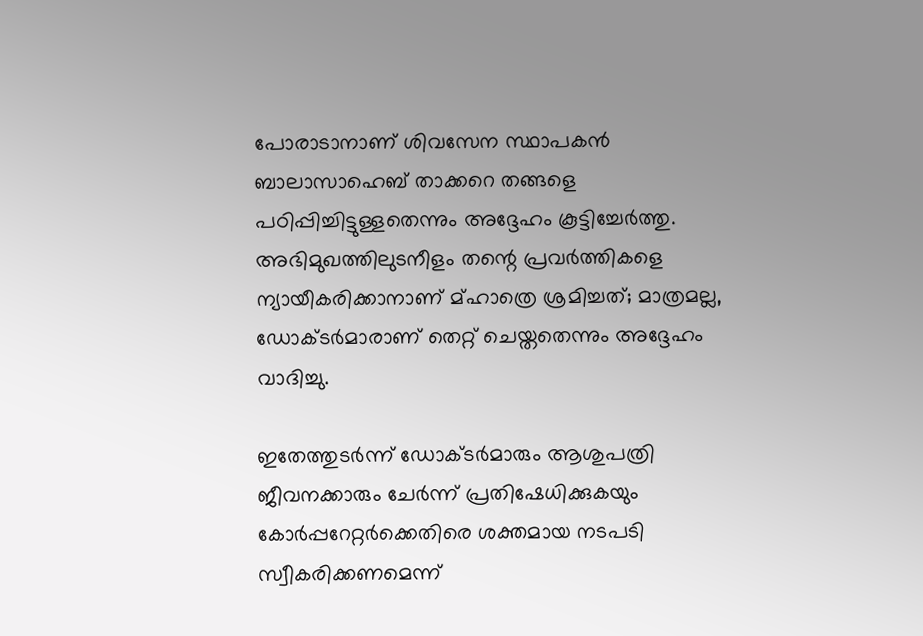പോരാടാനാണ് ശിവസേന സ്ഥാപകൻ ബാലാസാഹെബ് താക്കറെ തങ്ങളെ പഠിപ്പിച്ചിട്ടുള്ളതെന്നും അദ്ദേഹം കൂട്ടിച്ചേർത്തു. അഭിമുഖത്തിലുടനീളം തന്റെ പ്രവർത്തികളെ ന്യായീകരിക്കാനാണ് മ്ഹാത്രെ ശ്രമിച്ചത്; മാത്രമല്ല, ഡോക്ടർമാരാണ് തെറ്റ് ചെയ്തതെന്നും അദ്ദേഹം വാദിച്ചു.

ഇതേത്തുടർന്ന് ഡോക്ടർമാരും ആശുപത്രി ജീവനക്കാരും ചേർന്ന് പ്രതിഷേധിക്കുകയും കോർപ്പറേറ്റർക്കെതിരെ ശക്തമായ നടപടി സ്വീകരിക്കണമെന്ന്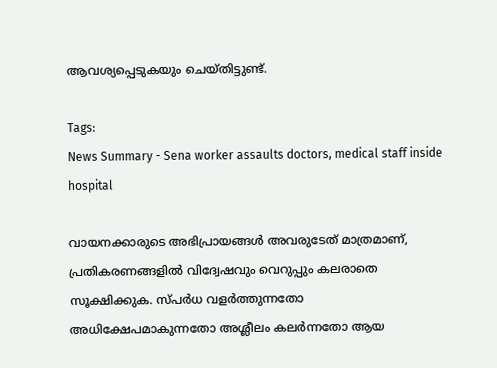ആവശ്യപ്പെടുകയും ചെയ്തിട്ടുണ്ട്.

Tags:
News Summary - Sena worker assaults doctors, medical staff inside hospital

വായനക്കാരുടെ അഭിപ്രായങ്ങള്‍ അവരുടേത് മാത്രമാണ്, പ്രതികരണങ്ങളിൽ വിദ്വേഷവും വെറുപ്പും കലരാതെ സൂക്ഷിക്കുക. സ്പർധ വളർത്തുന്നതോ അധിക്ഷേപമാകുന്നതോ അശ്ലീലം കലർന്നതോ ആയ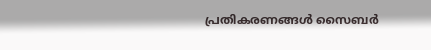പ്രതികരണങ്ങൾ സൈബർ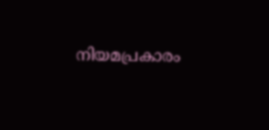നിയമപ്രകാരം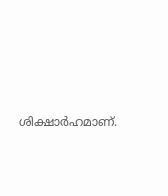ശിക്ഷാർഹമാണ്.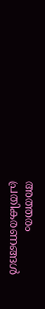അത്തരം പ്രതികരണങ്ങൾ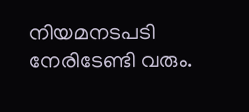നിയമനടപടി നേരിടേണ്ടി വരും.